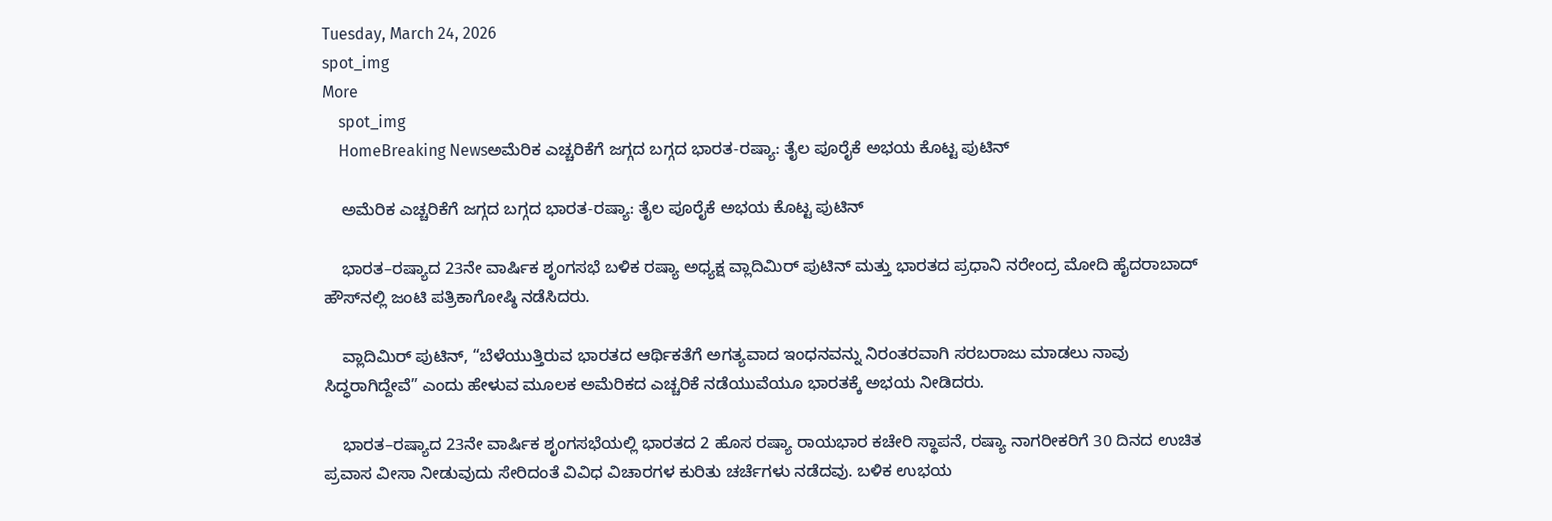Tuesday, March 24, 2026
spot_img
More
    spot_img
    HomeBreaking Newsಅಮೆರಿಕ ಎಚ್ಚರಿಕೆಗೆ ಜಗ್ಗದ ಬಗ್ಗದ ಭಾರತ-ರಷ್ಯಾ: ತೈಲ ಪೂರೈಕೆ ಅಭಯ ಕೊಟ್ಟ ಪುಟಿನ್

    ಅಮೆರಿಕ ಎಚ್ಚರಿಕೆಗೆ ಜಗ್ಗದ ಬಗ್ಗದ ಭಾರತ-ರಷ್ಯಾ: ತೈಲ ಪೂರೈಕೆ ಅಭಯ ಕೊಟ್ಟ ಪುಟಿನ್

    ಭಾರತ–ರಷ್ಯಾದ 23ನೇ ವಾರ್ಷಿಕ ಶೃಂಗಸಭೆ ಬಳಿಕ ರಷ್ಯಾ ಅಧ್ಯಕ್ಷ ವ್ಲಾದಿಮಿರ್ ಪುಟಿನ್‌ ಮತ್ತು ಭಾರತದ ಪ್ರಧಾನಿ ನರೇಂದ್ರ ಮೋದಿ ಹೈದರಾಬಾದ್ ಹೌಸ್‌ನಲ್ಲಿ ಜಂಟಿ ಪತ್ರಿಕಾಗೋಷ್ಠಿ ನಡೆಸಿದರು.

    ವ್ಲಾದಿಮಿರ್ ಪುಟಿನ್‌, “ಬೆಳೆಯುತ್ತಿರುವ ಭಾರತದ ಆರ್ಥಿಕತೆಗೆ ಅಗತ್ಯವಾದ ಇಂಧನವನ್ನು ನಿರಂತರವಾಗಿ ಸರಬರಾಜು ಮಾಡಲು ನಾವು ಸಿದ್ಧರಾಗಿದ್ದೇವೆ” ಎಂದು ಹೇಳುವ ಮೂಲಕ ಅಮೆರಿಕದ ಎಚ್ಚರಿಕೆ ನಡೆಯುವೆಯೂ ಭಾರತಕ್ಕೆ ಅಭಯ ನೀಡಿದರು.

    ಭಾರತ–ರಷ್ಯಾದ 23ನೇ ವಾರ್ಷಿಕ ಶೃಂಗಸಭೆಯಲ್ಲಿ ಭಾರತದ 2 ಹೊಸ ರಷ್ಯಾ ರಾಯಭಾರ ಕಚೇರಿ ಸ್ಥಾಪನೆ, ರಷ್ಯಾ ನಾಗರೀಕರಿಗೆ 30 ದಿನದ ಉಚಿತ ಪ್ರವಾಸ ವೀಸಾ ನೀಡುವುದು ಸೇರಿದಂತೆ ವಿವಿಧ ವಿಚಾರಗಳ ಕುರಿತು ಚರ್ಚೆಗಳು ನಡೆದವು. ಬಳಿಕ ಉಭಯ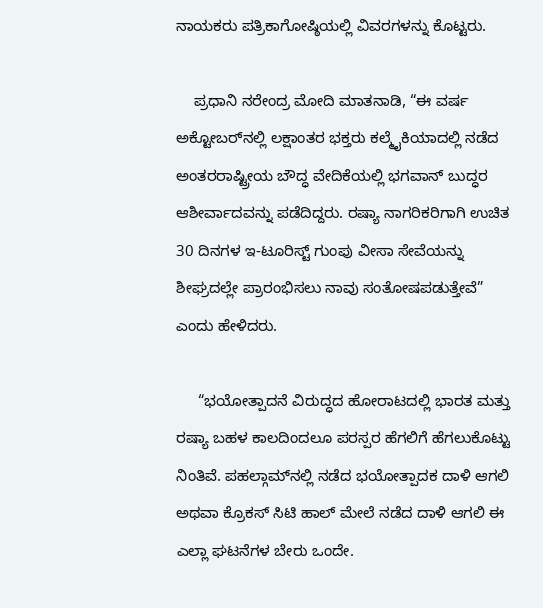ನಾಯಕರು ಪತ್ರಿಕಾಗೋಷ್ಠಿಯಲ್ಲಿ ವಿವರಗಳನ್ನು ಕೊಟ್ಟರು.

    ಪ್ರಧಾನಿ ನರೇಂದ್ರ ಮೋದಿ ಮಾತನಾಡಿ, “ಈ ವರ್ಷ ಅಕ್ಟೋಬರ್‌ನಲ್ಲಿ ಲಕ್ಷಾಂತರ ಭಕ್ತರು ಕಲ್ಮೈಕಿಯಾದಲ್ಲಿ ನಡೆದ ಅಂತರರಾಷ್ಟ್ರೀಯ ಬೌದ್ಧ ವೇದಿಕೆಯಲ್ಲಿ ಭಗವಾನ್ ಬುದ್ಧರ ಆಶೀರ್ವಾದವನ್ನು ಪಡೆದಿದ್ದರು. ರಷ್ಯಾ ನಾಗರಿಕರಿಗಾಗಿ ಉಚಿತ 30 ದಿನಗಳ ಇ-ಟೂರಿಸ್ಟ್ ಗುಂಪು ವೀಸಾ ಸೇವೆಯನ್ನು ಶೀಘ್ರದಲ್ಲೇ ಪ್ರಾರಂಭಿಸಲು ನಾವು ಸಂತೋಷಪಡುತ್ತೇವೆ” ಎಂದು ಹೇಳಿದರು.

     “ಭಯೋತ್ಪಾದನೆ ವಿರುದ್ಧದ ಹೋರಾಟದಲ್ಲಿ ಭಾರತ ಮತ್ತು ರಷ್ಯಾ ಬಹಳ ಕಾಲದಿಂದಲೂ ಪರಸ್ಪರ ಹೆಗಲಿಗೆ ಹೆಗಲುಕೊಟ್ಟು ನಿಂತಿವೆ. ಪಹಲ್ಗಾಮ್‌ನಲ್ಲಿ ನಡೆದ ಭಯೋತ್ಪಾದಕ ದಾಳಿ ಆಗಲಿ ಅಥವಾ ಕ್ರೊಕಸ್ ಸಿಟಿ ಹಾಲ್ ಮೇಲೆ ನಡೆದ ದಾಳಿ ಆಗಲಿ ಈ ಎಲ್ಲಾ ಘಟನೆಗಳ ಬೇರು ಒಂದೇ.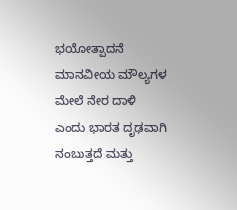ಭಯೋತ್ಪಾದನೆ ಮಾನವೀಯ ಮೌಲ್ಯಗಳ ಮೇಲೆ ನೇರ ದಾಳಿ ಎಂದು ಭಾರತ ದೃಢವಾಗಿ ನಂಬುತ್ತದೆ ಮತ್ತು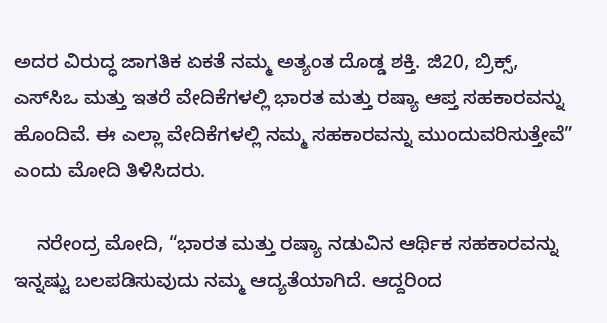ಅದರ ವಿರುದ್ಧ ಜಾಗತಿಕ ಏಕತೆ ನಮ್ಮ ಅತ್ಯಂತ ದೊಡ್ಡ ಶಕ್ತಿ. ಜಿ20, ಬ್ರಿಕ್ಸ್, ಎಸ್‌ಸಿಒ ಮತ್ತು ಇತರೆ ವೇದಿಕೆಗಳಲ್ಲಿ ಭಾರತ ಮತ್ತು ರಷ್ಯಾ ಆಪ್ತ ಸಹಕಾರವನ್ನು ಹೊಂದಿವೆ. ಈ ಎಲ್ಲಾ ವೇದಿಕೆಗಳಲ್ಲಿ ನಮ್ಮ ಸಹಕಾರವನ್ನು ಮುಂದುವರಿಸುತ್ತೇವೆ” ಎಂದು ಮೋದಿ ತಿಳಿಸಿದರು.

    ನರೇಂದ್ರ ಮೋದಿ, “ಭಾರತ ಮತ್ತು ರಷ್ಯಾ ನಡುವಿನ ಆರ್ಥಿಕ ಸಹಕಾರವನ್ನು ಇನ್ನಷ್ಟು ಬಲಪಡಿಸುವುದು ನಮ್ಮ ಆದ್ಯತೆಯಾಗಿದೆ. ಆದ್ದರಿಂದ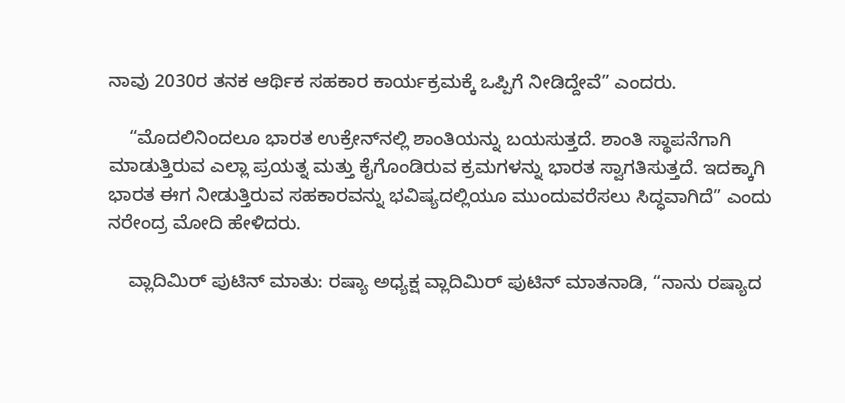ನಾವು 2030ರ ತನಕ ಆರ್ಥಿಕ ಸಹಕಾರ ಕಾರ್ಯಕ್ರಮಕ್ಕೆ ಒಪ್ಪಿಗೆ ನೀಡಿದ್ದೇವೆ” ಎಂದರು.

    “ಮೊದಲಿನಿಂದಲೂ ಭಾರತ ಉಕ್ರೇನ್‌ನಲ್ಲಿ ಶಾಂತಿಯನ್ನು ಬಯಸುತ್ತದೆ. ಶಾಂತಿ ಸ್ಥಾಪನೆಗಾಗಿ ಮಾಡುತ್ತಿರುವ ಎಲ್ಲಾ ಪ್ರಯತ್ನ ಮತ್ತು ಕೈಗೊಂಡಿರುವ ಕ್ರಮಗಳನ್ನು ಭಾರತ ಸ್ವಾಗತಿಸುತ್ತದೆ. ಇದಕ್ಕಾಗಿ ಭಾರತ ಈಗ ನೀಡುತ್ತಿರುವ ಸಹಕಾರವನ್ನು ಭವಿಷ್ಯದಲ್ಲಿಯೂ ಮುಂದುವರೆಸಲು ಸಿದ್ಧವಾಗಿದೆ” ಎಂದು ನರೇಂದ್ರ ಮೋದಿ ಹೇಳಿದರು.

    ವ್ಲಾದಿಮಿರ್ ಪುಟಿನ್‌ ಮಾತು: ರಷ್ಯಾ ಅಧ್ಯಕ್ಷ ವ್ಲಾದಿಮಿರ್ ಪುಟಿನ್‌ ಮಾತನಾಡಿ, “ನಾನು ರಷ್ಯಾದ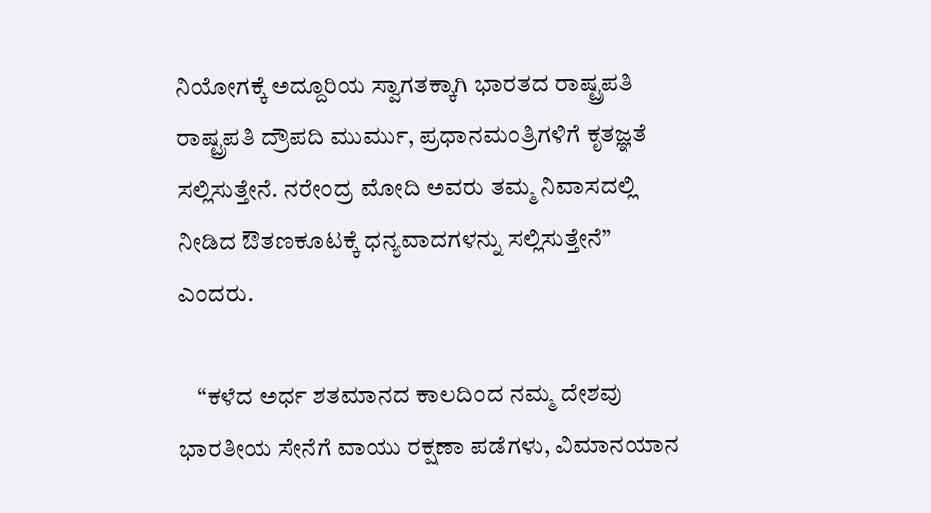ನಿಯೋಗಕ್ಕೆ ಅದ್ದೂರಿಯ ಸ್ವಾಗತಕ್ಕಾಗಿ ಭಾರತದ ರಾಷ್ಟ್ರಪತಿ ರಾಷ್ಟ್ರಪತಿ ದ್ರೌಪದಿ ಮುರ್ಮು, ಪ್ರಧಾನಮಂತ್ರಿಗಳಿಗೆ ಕೃತಜ್ಞತೆ ಸಲ್ಲಿಸುತ್ತೇನೆ. ನರೇಂದ್ರ ಮೋದಿ ಅವರು ತಮ್ಮ ನಿವಾಸದಲ್ಲಿ ನೀಡಿದ ಔತಣಕೂಟಕ್ಕೆ ಧನ್ಯವಾದಗಳನ್ನು ಸಲ್ಲಿಸುತ್ತೇನೆ” ಎಂದರು.

    “ಕಳೆದ ಅರ್ಧ ಶತಮಾನದ ಕಾಲದಿಂದ ನಮ್ಮ ದೇಶವು ಭಾರತೀಯ ಸೇನೆಗೆ ವಾಯು ರಕ್ಷಣಾ ಪಡೆಗಳು, ವಿಮಾನಯಾನ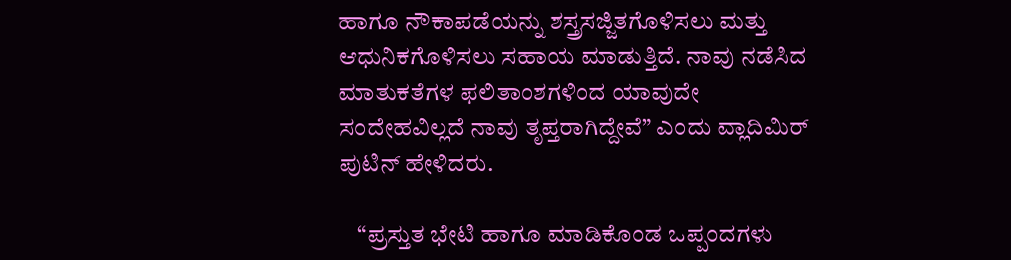ಹಾಗೂ ನೌಕಾಪಡೆಯನ್ನು ಶಸ್ತ್ರಸಜ್ಜಿತಗೊಳಿಸಲು ಮತ್ತು ಆಧುನಿಕಗೊಳಿಸಲು ಸಹಾಯ ಮಾಡುತ್ತಿದೆ. ನಾವು ನಡೆಸಿದ ಮಾತುಕತೆಗಳ ಫಲಿತಾಂಶಗಳಿಂದ ಯಾವುದೇ ಸಂದೇಹವಿಲ್ಲದೆ ನಾವು ತೃಪ್ತರಾಗಿದ್ದೇವೆ” ಎಂದು ವ್ಲಾದಿಮಿರ್ ಪುಟಿನ್‌ ಹೇಳಿದರು.

    “ಪ್ರಸ್ತುತ ಭೇಟಿ ಹಾಗೂ ಮಾಡಿಕೊಂಡ ಒಪ್ಪಂದಗಳು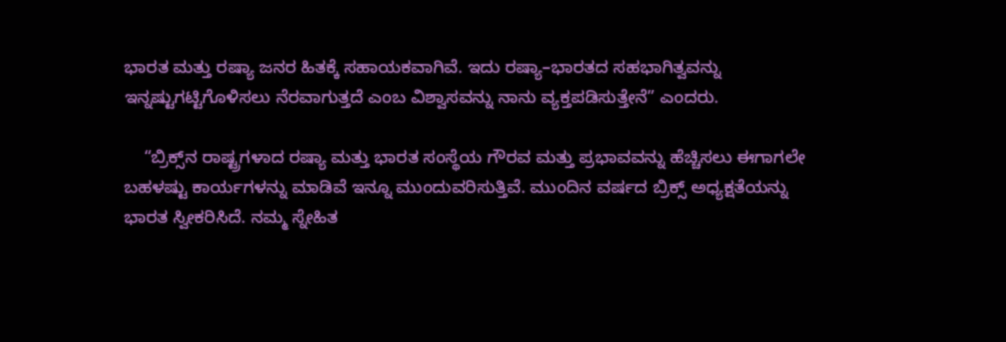ಭಾರತ ಮತ್ತು ರಷ್ಯಾ ಜನರ ಹಿತಕ್ಕೆ ಸಹಾಯಕವಾಗಿವೆ. ಇದು ರಷ್ಯಾ–ಭಾರತದ ಸಹಭಾಗಿತ್ವವನ್ನು ಇನ್ನಷ್ಟುಗಟ್ಟಿಗೊಳಿಸಲು ನೆರವಾಗುತ್ತದೆ ಎಂಬ ವಿಶ್ವಾಸವನ್ನು ನಾನು ವ್ಯಕ್ತಪಡಿಸುತ್ತೇನೆ” ಎಂದರು.

    “ಬ್ರಿಕ್ಸ್‌ನ ರಾಷ್ಟ್ರಗಳಾದ ರಷ್ಯಾ ಮತ್ತು ಭಾರತ ಸಂಸ್ಥೆಯ ಗೌರವ ಮತ್ತು ಪ್ರಭಾವವನ್ನು ಹೆಚ್ಚಿಸಲು ಈಗಾಗಲೇ ಬಹಳಷ್ಟು ಕಾರ್ಯಗಳನ್ನು ಮಾಡಿವೆ ಇನ್ನೂ ಮುಂದುವರಿಸುತ್ತಿವೆ. ಮುಂದಿನ ವರ್ಷದ ಬ್ರಿಕ್ಸ್ ಅಧ್ಯಕ್ಷತೆಯನ್ನು ಭಾರತ ಸ್ವೀಕರಿಸಿದೆ. ನಮ್ಮ ಸ್ನೇಹಿತ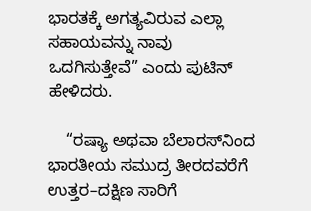ಭಾರತಕ್ಕೆ ಅಗತ್ಯವಿರುವ ಎಲ್ಲಾ ಸಹಾಯವನ್ನು ನಾವು ಒದಗಿಸುತ್ತೇವೆ” ಎಂದು ಪುಟಿನ್ ಹೇಳಿದರು.

    “ರಷ್ಯಾ ಅಥವಾ ಬೆಲಾರಸ್‌ನಿಂದ ಭಾರತೀಯ ಸಮುದ್ರ ತೀರದವರೆಗೆ ಉತ್ತರ–ದಕ್ಷಿಣ ಸಾರಿಗೆ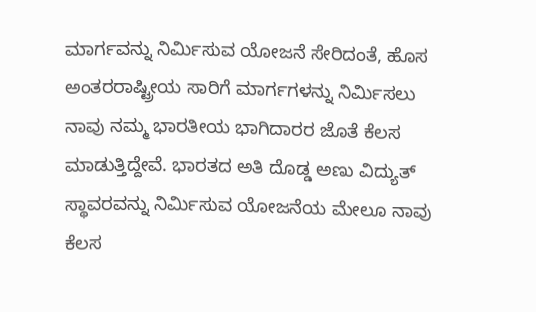ಮಾರ್ಗವನ್ನು ನಿರ್ಮಿಸುವ ಯೋಜನೆ ಸೇರಿದಂತೆ, ಹೊಸ ಅಂತರರಾಷ್ಟ್ರೀಯ ಸಾರಿಗೆ ಮಾರ್ಗಗಳನ್ನು ನಿರ್ಮಿಸಲು ನಾವು ನಮ್ಮ ಭಾರತೀಯ ಭಾಗಿದಾರರ ಜೊತೆ ಕೆಲಸ ಮಾಡುತ್ತಿದ್ದೇವೆ. ಭಾರತದ ಅತಿ ದೊಡ್ಡ ಅಣು ವಿದ್ಯುತ್ ಸ್ಥಾವರವನ್ನು ನಿರ್ಮಿಸುವ ಯೋಜನೆಯ ಮೇಲೂ ನಾವು ಕೆಲಸ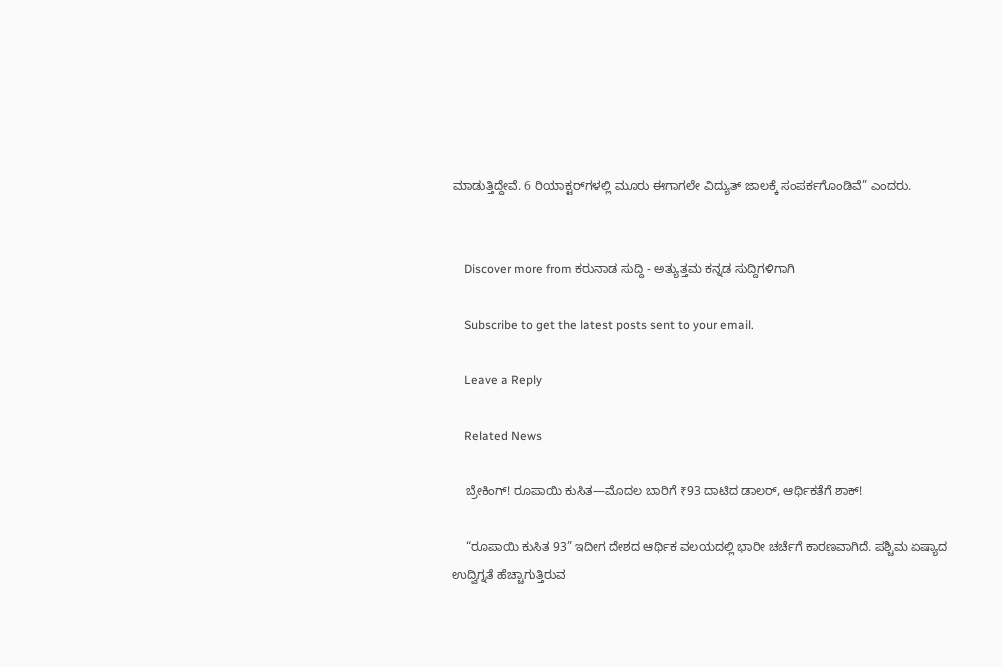ಮಾಡುತ್ತಿದ್ದೇವೆ. 6 ರಿಯಾಕ್ಟರ್‌ಗಳಲ್ಲಿ ಮೂರು ಈಗಾಗಲೇ ವಿದ್ಯುತ್ ಜಾಲಕ್ಕೆ ಸಂಪರ್ಕಗೊಂಡಿವೆ” ಎಂದರು.


    Discover more from ಕರುನಾಡ ಸುದ್ದಿ - ಅತ್ಯುತ್ತಮ ಕನ್ನಡ ಸುದ್ದಿಗಳಿಗಾಗಿ

    Subscribe to get the latest posts sent to your email.

    Leave a Reply

    Related News

    ಬ್ರೇಕಿಂಗ್! ರೂಪಾಯಿ ಕುಸಿತ—ಮೊದಲ ಬಾರಿಗೆ ₹93 ದಾಟಿದ ಡಾಲರ್, ಆರ್ಥಿಕತೆಗೆ ಶಾಕ್!

    “ರೂಪಾಯಿ ಕುಸಿತ 93” ಇದೀಗ ದೇಶದ ಆರ್ಥಿಕ ವಲಯದಲ್ಲಿ ಭಾರೀ ಚರ್ಚೆಗೆ ಕಾರಣವಾಗಿದೆ. ಪಶ್ಚಿಮ ಏಷ್ಯಾದ ಉದ್ವಿಗ್ನತೆ ಹೆಚ್ಚಾಗುತ್ತಿರುವ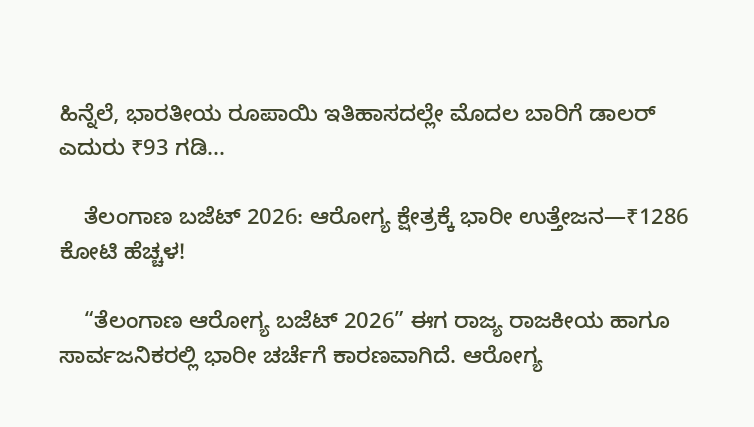ಹಿನ್ನೆಲೆ, ಭಾರತೀಯ ರೂಪಾಯಿ ಇತಿಹಾಸದಲ್ಲೇ ಮೊದಲ ಬಾರಿಗೆ ಡಾಲರ್ ಎದುರು ₹93 ಗಡಿ...

    ತೆಲಂಗಾಣ ಬಜೆಟ್ 2026: ಆರೋಗ್ಯ ಕ್ಷೇತ್ರಕ್ಕೆ ಭಾರೀ ಉತ್ತೇಜನ—₹1286 ಕೋಟಿ ಹೆಚ್ಚಳ!

    “ತೆಲಂಗಾಣ ಆರೋಗ್ಯ ಬಜೆಟ್ 2026” ಈಗ ರಾಜ್ಯ ರಾಜಕೀಯ ಹಾಗೂ ಸಾರ್ವಜನಿಕರಲ್ಲಿ ಭಾರೀ ಚರ್ಚೆಗೆ ಕಾರಣವಾಗಿದೆ. ಆರೋಗ್ಯ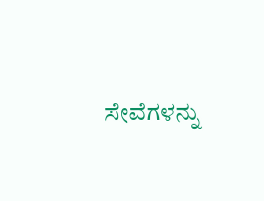ಸೇವೆಗಳನ್ನು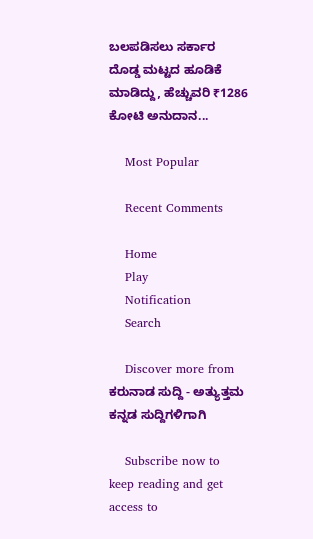ಬಲಪಡಿಸಲು ಸರ್ಕಾರ ದೊಡ್ಡ ಮಟ್ಟದ ಹೂಡಿಕೆ ಮಾಡಿದ್ದು, ಹೆಚ್ಚುವರಿ ₹1286 ಕೋಟಿ ಅನುದಾನ...

    Most Popular

    Recent Comments

    Home
    Play
    Notification
    Search

    Discover more from ಕರುನಾಡ ಸುದ್ದಿ - ಅತ್ಯುತ್ತಮ ಕನ್ನಡ ಸುದ್ದಿಗಳಿಗಾಗಿ

    Subscribe now to keep reading and get access to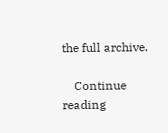the full archive.

    Continue reading